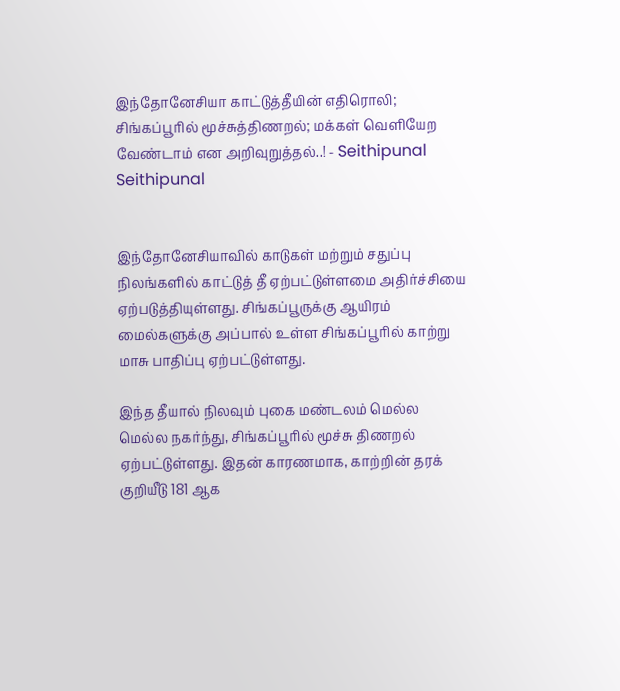இந்தோனேசியா காட்டுத்தீயின் எதிரொலி; சிங்கப்பூரில் மூச்சுத்திணறல்; மக்கள் வெளியேற வேண்டாம் என அறிவுறுத்தல்..! - Seithipunal
Seithipunal


இந்தோனேசியாவில் காடுகள் மற்றும் சதுப்பு நிலங்களில் காட்டுத் தீ ஏற்பட்டுள்ளமை அதிர்ச்சியை ஏற்படுத்தியுள்ளது. சிங்கப்பூருக்கு ஆயிரம் மைல்களுக்கு அப்பால் உள்ள சிங்கப்பூரில் காற்று மாசு பாதிப்பு ஏற்பட்டுள்ளது.

இந்த தீயால் நிலவும் புகை மண்டலம் மெல்ல மெல்ல நகர்ந்து, சிங்கப்பூரில் மூச்சு திணறல் ஏற்பட்டுள்ளது. இதன் காரணமாக, காற்றின் தரக் குறியீடு 181 ஆக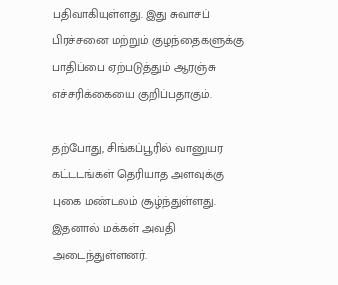பதிவாகியுள்ளது. இது சுவாசப் பிரச்சனை மற்றும் குழந்தைகளுக்கு பாதிப்பை ஏற்படுத்தும் ஆரஞ்சு எச்சரிக்கையை குறிப்பதாகும்.

தற்போது, சிங்கப்பூரில் வானுயர கட்டடங்கள் தெரியாத அளவுக்கு புகை மண்டலம் சூழ்ந்துள்ளது. இதனால் மக்கள் அவதி அடைந்துள்ளனர்.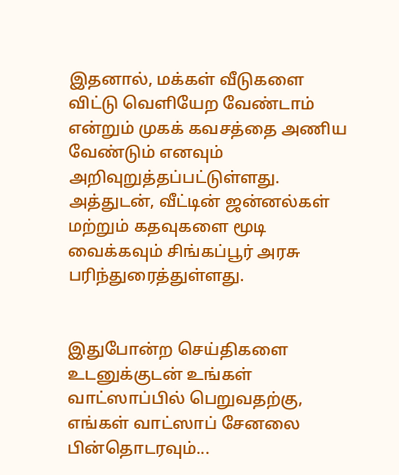இதனால், மக்கள் வீடுகளை விட்டு வெளியேற வேண்டாம் என்றும் முகக் கவசத்தை அணிய வேண்டும் எனவும் அறிவுறுத்தப்பட்டுள்ளது. அத்துடன், வீட்டின் ஜன்னல்கள் மற்றும் கதவுகளை மூடி வைக்கவும் சிங்கப்பூர் அரசு பரிந்துரைத்துள்ளது.


இதுபோன்ற செய்திகளை உடனுக்குடன் உங்கள் வாட்ஸாப்பில் பெறுவதற்கு, எங்கள் வாட்ஸாப் சேனலை பின்தொடரவும்...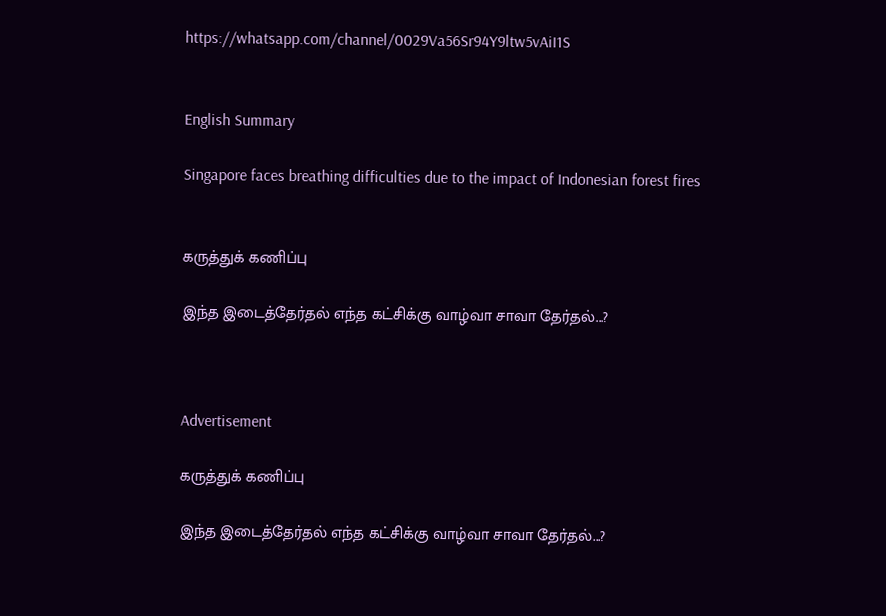https://whatsapp.com/channel/0029Va56Sr94Y9ltw5vAiI1S


English Summary

Singapore faces breathing difficulties due to the impact of Indonesian forest fires


கருத்துக் கணிப்பு

இந்த இடைத்தேர்தல் எந்த கட்சிக்கு வாழ்வா சாவா தேர்தல்...?



Advertisement

கருத்துக் கணிப்பு

இந்த இடைத்தேர்தல் எந்த கட்சிக்கு வாழ்வா சாவா தேர்தல்...?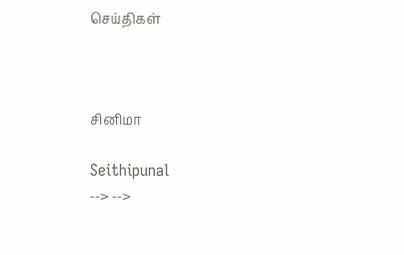செய்திகள்



சினிமா

Seithipunal
--> -->